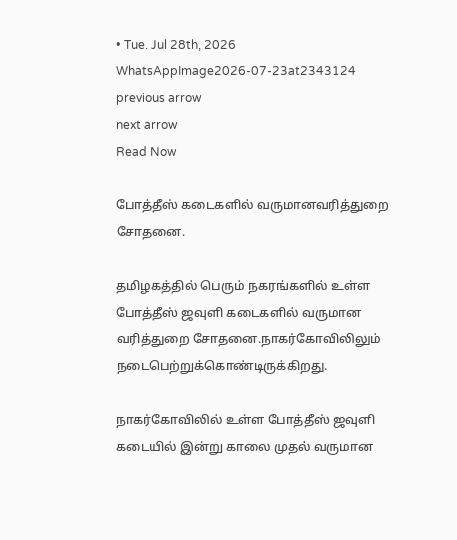• Tue. Jul 28th, 2026
WhatsAppImage2026-07-23at2343124
previous arrow
next arrow
Read Now

போத்தீஸ் கடைகளில் வருமானவரித்துறை சோதனை.

தமிழகத்தில் பெரும் நகரங்களில் உள்ள போத்தீஸ் ஜவுளி கடைகளில் வருமான
வரித்துறை சோதனை.நாகர்கோவிலிலும் நடைபெற்றுக்கொண்டிருக்கிறது.

நாகர்கோவிலில் உள்ள போத்தீஸ் ஜவுளி கடையில் இன்று காலை முதல் வருமான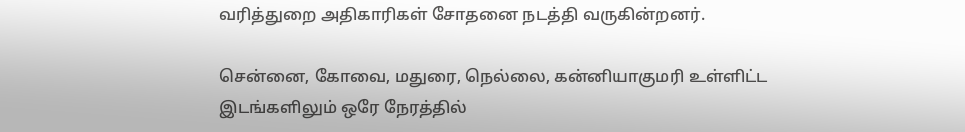வரித்துறை அதிகாரிகள் சோதனை நடத்தி வருகின்றனர்.

சென்னை, கோவை, மதுரை, நெல்லை, கன்னியாகுமரி உள்ளிட்ட இடங்களிலும் ஒரே நேரத்தில்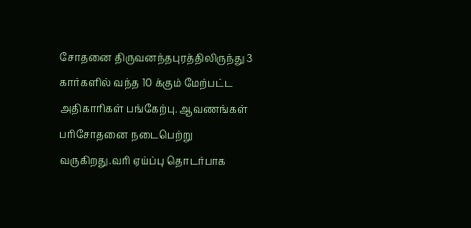சோதனை திருவனந்தபுரத்திலிருந்து 3 கார்களில் வந்த 10 க்கும் மேற்பட்ட அதிகாரிகள் பங்கேற்பு. ஆவணங்கள் பரிசோதனை நடைபெற்று வருகிறது.வரி ஏய்ப்பு தொடர்பாக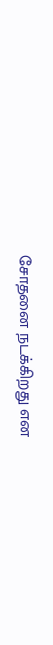சோதனை நடக்கிறது என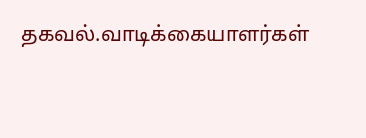தகவல்.வாடிக்கையாளர்கள்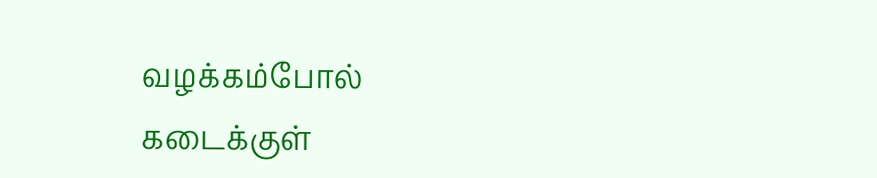வழக்கம்போல் கடைக்குள்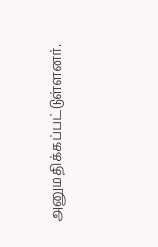அனுமதிக்கப்பட்டுள்ளனர்.